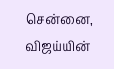சென்னை,
விஜய்யின்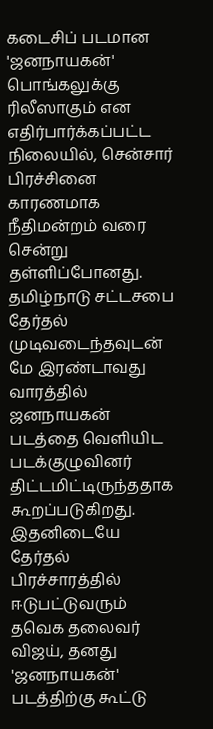கடைசிப் படமான 'ஜனநாயகன்' பொங்கலுக்கு ரிலீஸாகும் என எதிர்பார்க்கப்பட்ட நிலையில், சென்சார் பிரச்சினை காரணமாக நீதிமன்றம் வரை சென்று தள்ளிப்போனது. தமிழ்நாடு சட்டசபை தேர்தல் முடிவடைந்தவுடன் மே இரண்டாவது வாரத்தில் ஜனநாயகன் படத்தை வெளியிட படக்குழுவினர் திட்டமிட்டிருந்ததாக கூறப்படுகிறது. இதனிடையே தேர்தல் பிரச்சாரத்தில் ஈடுபட்டுவரும் தவெக தலைவர் விஜய், தனது 'ஜனநாயகன்' படத்திற்கு கூட்டு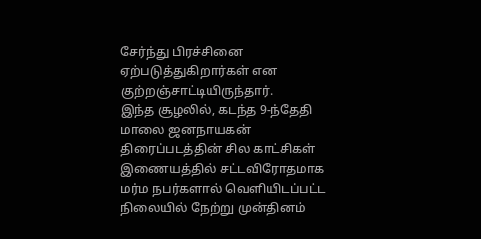சேர்ந்து பிரச்சினை ஏற்படுத்துகிறார்கள் என குற்றஞ்சாட்டியிருந்தார்.
இந்த சூழலில், கடந்த 9-ந்தேதி மாலை ஜனநாயகன் திரைப்படத்தின் சில காட்சிகள் இணையத்தில் சட்டவிரோதமாக மர்ம நபர்களால் வெளியிடப்பட்ட நிலையில் நேற்று முன்தினம்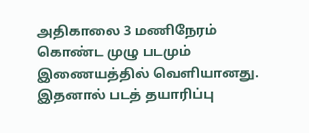அதிகாலை 3 மணிநேரம் கொண்ட முழு படமும் இணையத்தில் வெளியானது. இதனால் படத் தயாரிப்பு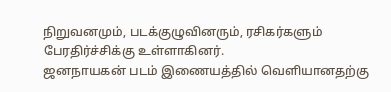நிறுவனமும், படக்குழுவினரும், ரசிகர்களும் பேரதிர்ச்சிக்கு உள்ளாகினர்.
ஜனநாயகன் படம் இணையத்தில் வெளியானதற்கு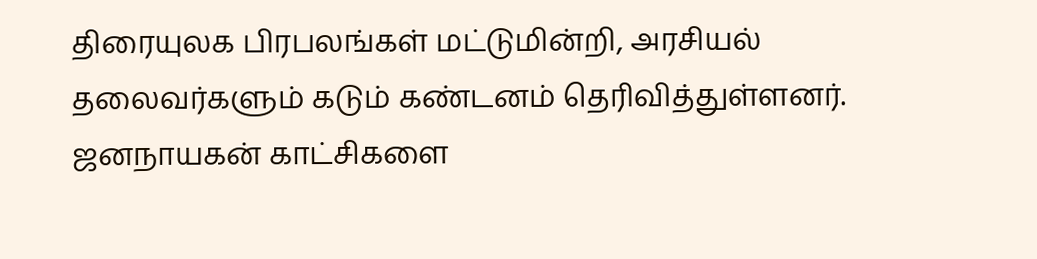திரையுலக பிரபலங்கள் மட்டுமின்றி, அரசியல் தலைவர்களும் கடும் கண்டனம் தெரிவித்துள்ளனர். ஜனநாயகன் காட்சிகளை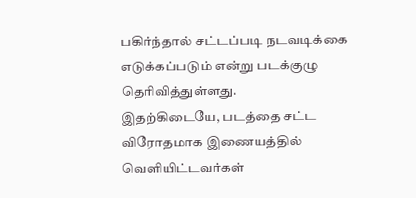பகிர்ந்தால் சட்டப்படி நடவடிக்கை எடுக்கப்படும் என்று படக்குழு தெரிவித்துள்ளது.
இதற்கிடையே, படத்தை சட்ட விரோதமாக இணையத்தில் வெளியிட்டவர்கள்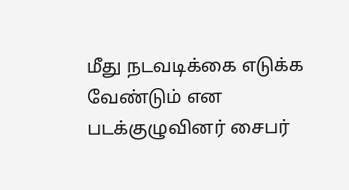மீது நடவடிக்கை எடுக்க வேண்டும் என படக்குழுவினர் சைபர்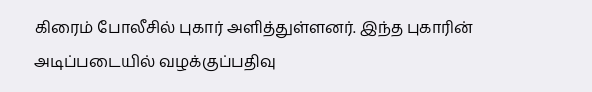கிரைம் போலீசில் புகார் அளித்துள்ளனர். இந்த புகாரின் அடிப்படையில் வழக்குப்பதிவு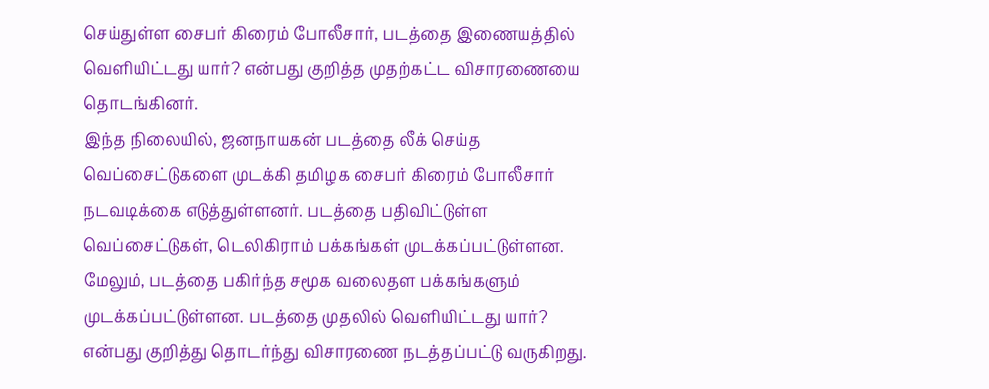செய்துள்ள சைபர் கிரைம் போலீசார், படத்தை இணையத்தில் வெளியிட்டது யார்? என்பது குறித்த முதற்கட்ட விசாரணையை தொடங்கினர்.
இந்த நிலையில், ஜனநாயகன் படத்தை லீக் செய்த வெப்சைட்டுகளை முடக்கி தமிழக சைபர் கிரைம் போலீசார் நடவடிக்கை எடுத்துள்ளனர். படத்தை பதிவிட்டுள்ள வெப்சைட்டுகள், டெலிகிராம் பக்கங்கள் முடக்கப்பட்டுள்ளன. மேலும், படத்தை பகிர்ந்த சமூக வலைதள பக்கங்களும் முடக்கப்பட்டுள்ளன. படத்தை முதலில் வெளியிட்டது யார்? என்பது குறித்து தொடர்ந்து விசாரணை நடத்தப்பட்டு வருகிறது.